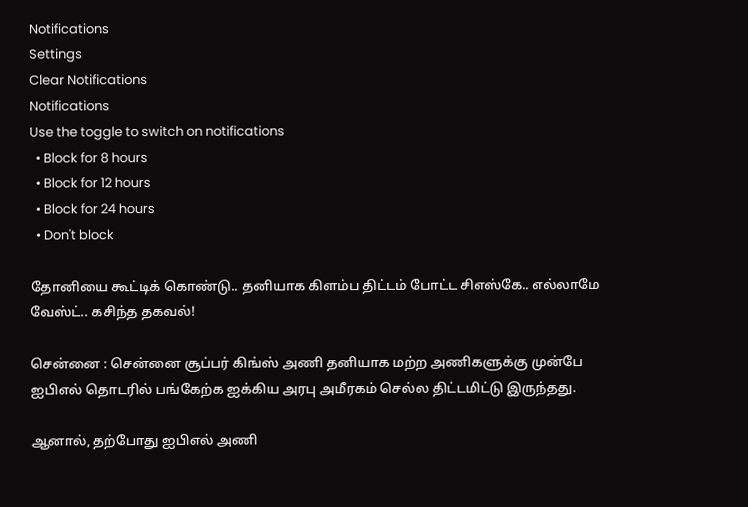Notifications
Settings
Clear Notifications
Notifications
Use the toggle to switch on notifications
  • Block for 8 hours
  • Block for 12 hours
  • Block for 24 hours
  • Don't block

தோனியை கூட்டிக் கொண்டு.. தனியாக கிளம்ப திட்டம் போட்ட சிஎஸ்கே.. எல்லாமே வேஸ்ட்.. கசிந்த தகவல்!

சென்னை : சென்னை சூப்பர் கிங்ஸ் அணி தனியாக மற்ற அணிகளுக்கு முன்பே ஐபிஎல் தொடரில் பங்கேற்க ஐக்கிய அரபு அமீரகம் செல்ல திட்டமிட்டு இருந்தது.

ஆனால், தற்போது ஐபிஎல் அணி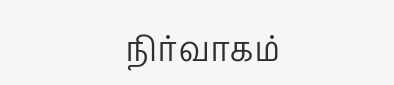நிர்வாகம்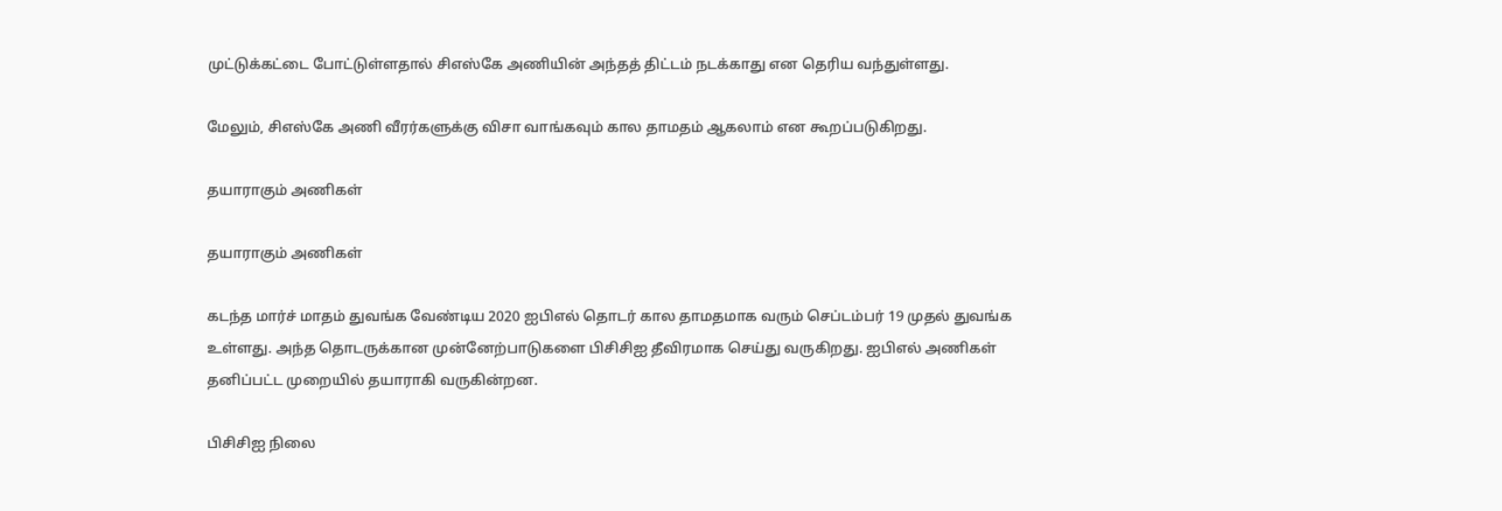முட்டுக்கட்டை போட்டுள்ளதால் சிஎஸ்கே அணியின் அந்தத் திட்டம் நடக்காது என தெரிய வந்துள்ளது.

மேலும், சிஎஸ்கே அணி வீரர்களுக்கு விசா வாங்கவும் கால தாமதம் ஆகலாம் என கூறப்படுகிறது.

தயாராகும் அணிகள்

தயாராகும் அணிகள்

கடந்த மார்ச் மாதம் துவங்க வேண்டிய 2020 ஐபிஎல் தொடர் கால தாமதமாக வரும் செப்டம்பர் 19 முதல் துவங்க உள்ளது. அந்த தொடருக்கான முன்னேற்பாடுகளை பிசிசிஐ தீவிரமாக செய்து வருகிறது. ஐபிஎல் அணிகள் தனிப்பட்ட முறையில் தயாராகி வருகின்றன.

பிசிசிஐ நிலை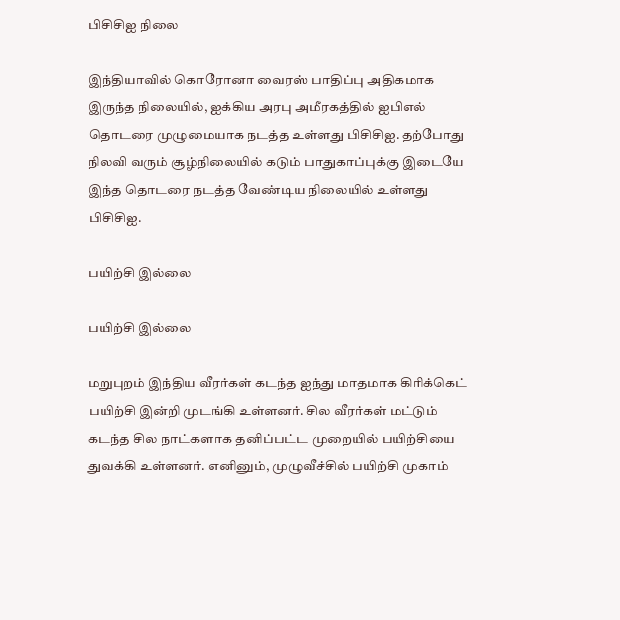பிசிசிஐ நிலை

இந்தியாவில் கொரோனா வைரஸ் பாதிப்பு அதிகமாக இருந்த நிலையில், ஐக்கிய அரபு அமீரகத்தில் ஐபிஎல் தொடரை முழுமையாக நடத்த உள்ளது பிசிசிஐ. தற்போது நிலவி வரும் சூழ்நிலையில் கடும் பாதுகாப்புக்கு இடையே இந்த தொடரை நடத்த வேண்டிய நிலையில் உள்ளது பிசிசிஐ.

பயிற்சி இல்லை

பயிற்சி இல்லை

மறுபுறம் இந்திய வீரர்கள் கடந்த ஐந்து மாதமாக கிரிக்கெட் பயிற்சி இன்றி முடங்கி உள்ளனர். சில வீரர்கள் மட்டும் கடந்த சில நாட்களாக தனிப்பட்ட முறையில் பயிற்சியை துவக்கி உள்ளனர். எனினும், முழுவீச்சில் பயிற்சி முகாம்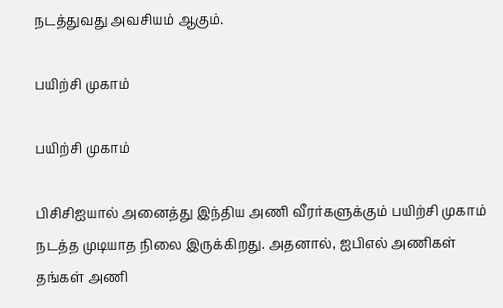நடத்துவது அவசியம் ஆகும்.

பயிற்சி முகாம்

பயிற்சி முகாம்

பிசிசிஐயால் அனைத்து இந்திய அணி வீரர்களுக்கும் பயிற்சி முகாம் நடத்த முடியாத நிலை இருக்கிறது. அதனால், ஐபிஎல் அணிகள் தங்கள் அணி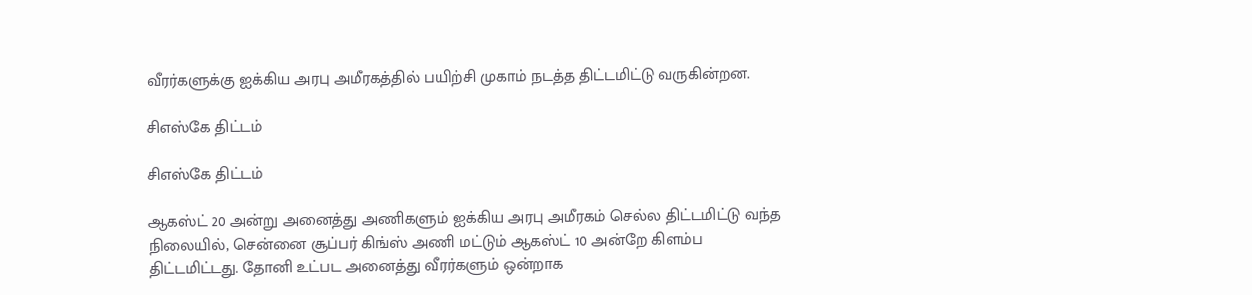வீரர்களுக்கு ஐக்கிய அரபு அமீரகத்தில் பயிற்சி முகாம் நடத்த திட்டமிட்டு வருகின்றன.

சிஎஸ்கே திட்டம்

சிஎஸ்கே திட்டம்

ஆகஸ்ட் 20 அன்று அனைத்து அணிகளும் ஐக்கிய அரபு அமீரகம் செல்ல திட்டமிட்டு வந்த நிலையில், சென்னை சூப்பர் கிங்ஸ் அணி மட்டும் ஆகஸ்ட் 10 அன்றே கிளம்ப திட்டமிட்டது. தோனி உட்பட அனைத்து வீரர்களும் ஒன்றாக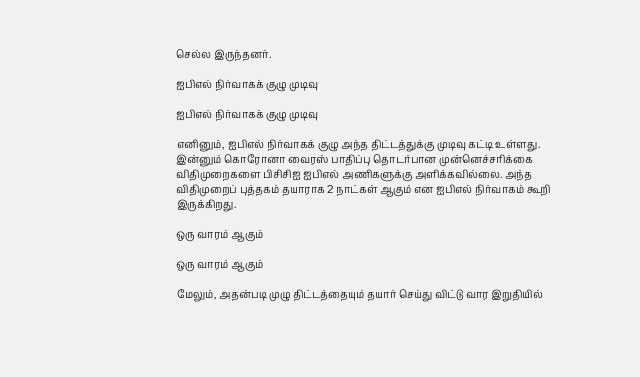செல்ல இருந்தனர்.

ஐபிஎல் நிர்வாகக் குழு முடிவு

ஐபிஎல் நிர்வாகக் குழு முடிவு

எனினும், ஐபிஎல் நிர்வாகக் குழு அந்த திட்டத்துக்கு முடிவு கட்டி உள்ளது. இன்னும் கொரோனா வைரஸ் பாதிப்பு தொடர்பான முன்னெச்சரிக்கை விதிமுறைகளை பிசிசிஐ ஐபிஎல் அணிகளுக்கு அளிக்கவில்லை. அந்த விதிமுறைப் புத்தகம் தயாராக 2 நாட்கள் ஆகும் என ஐபிஎல் நிர்வாகம் கூறி இருக்கிறது.

ஒரு வாரம் ஆகும்

ஒரு வாரம் ஆகும்

மேலும், அதன்படி முழு திட்டத்தையும் தயார் செய்து விட்டு வார இறுதியில்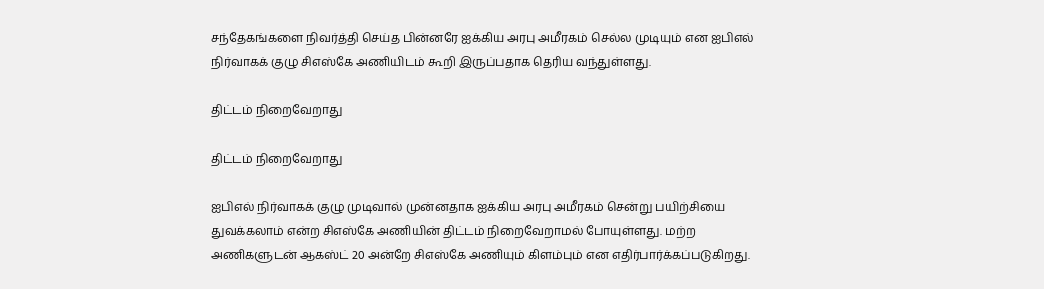சந்தேகங்களை நிவர்த்தி செய்த பின்னரே ஐக்கிய அரபு அமீரகம் செல்ல முடியும் என ஐபிஎல் நிர்வாகக் குழு சிஎஸ்கே அணியிடம் கூறி இருப்பதாக தெரிய வந்துள்ளது.

திட்டம் நிறைவேறாது

திட்டம் நிறைவேறாது

ஐபிஎல் நிர்வாகக் குழு முடிவால் முன்னதாக ஐக்கிய அரபு அமீரகம் சென்று பயிற்சியை துவக்கலாம் என்ற சிஎஸ்கே அணியின் திட்டம் நிறைவேறாமல் போயுள்ளது. மற்ற அணிகளுடன் ஆகஸ்ட் 20 அன்றே சிஎஸ்கே அணியும் கிளம்பும் என எதிர்பார்க்கப்படுகிறது.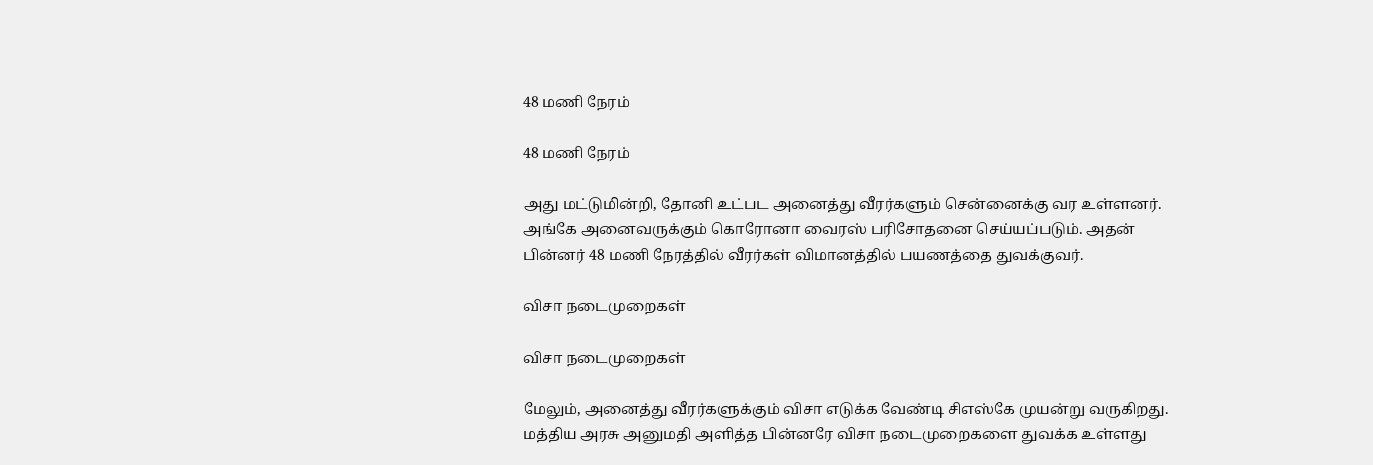48 மணி நேரம்

48 மணி நேரம்

அது மட்டுமின்றி, தோனி உட்பட அனைத்து வீரர்களும் சென்னைக்கு வர உள்ளனர். அங்கே அனைவருக்கும் கொரோனா வைரஸ் பரிசோதனை செய்யப்படும். அதன் பின்னர் 48 மணி நேரத்தில் வீரர்கள் விமானத்தில் பயணத்தை துவக்குவர்.

விசா நடைமுறைகள்

விசா நடைமுறைகள்

மேலும், அனைத்து வீரர்களுக்கும் விசா எடுக்க வேண்டி சிஎஸ்கே முயன்று வருகிறது. மத்திய அரசு அனுமதி அளித்த பின்னரே விசா நடைமுறைகளை துவக்க உள்ளது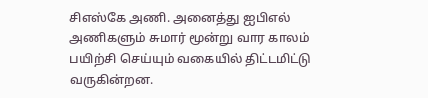சிஎஸ்கே அணி. அனைத்து ஐபிஎல் அணிகளும் சுமார் மூன்று வார காலம் பயிற்சி செய்யும் வகையில் திட்டமிட்டு வருகின்றன.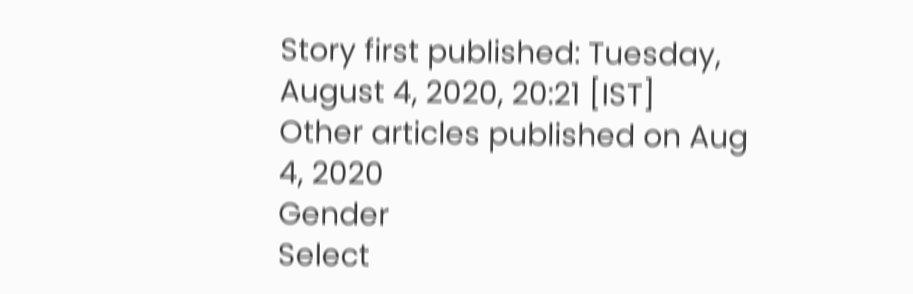Story first published: Tuesday, August 4, 2020, 20:21 [IST]
Other articles published on Aug 4, 2020
Gender
Select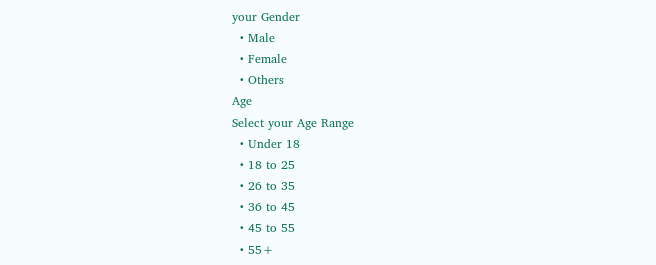your Gender
  • Male
  • Female
  • Others
Age
Select your Age Range
  • Under 18
  • 18 to 25
  • 26 to 35
  • 36 to 45
  • 45 to 55
  • 55+